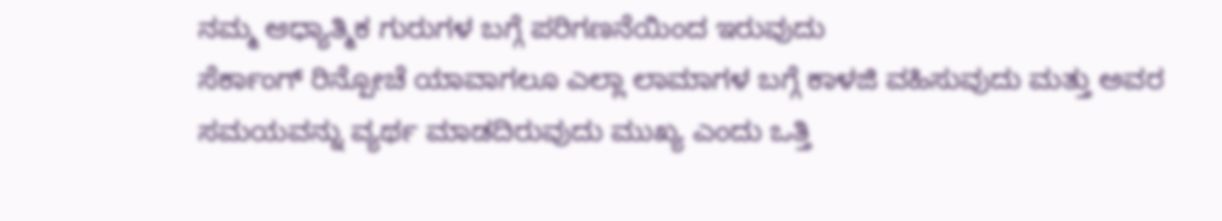ನಮ್ಮ ಆಧ್ಯಾತ್ಮಿಕ ಗುರುಗಳ ಬಗ್ಗೆ ಪರಿಗಣನೆಯಿಂದ ಇರುವುದು
ಸೆರ್ಕಾಂಗ್ ರಿನ್ಪೋಚೆ ಯಾವಾಗಲೂ ಎಲ್ಲಾ ಲಾಮಾಗಳ ಬಗ್ಗೆ ಕಾಳಜಿ ವಹಿಸುವುದು ಮತ್ತು ಅವರ ಸಮಯವನ್ನು ವ್ಯರ್ಥ ಮಾಡದಿರುವುದು ಮುಖ್ಯ ಎಂದು ಒತ್ತಿ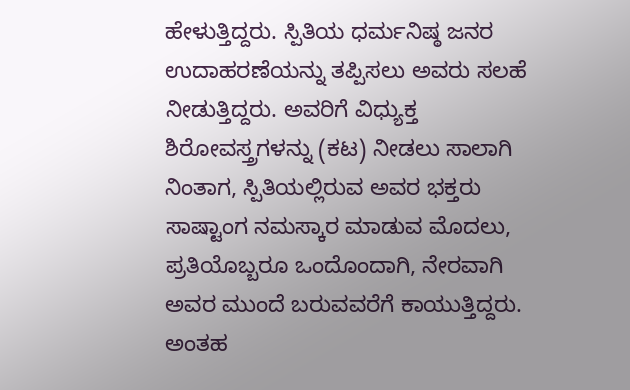ಹೇಳುತ್ತಿದ್ದರು. ಸ್ಪಿತಿಯ ಧರ್ಮನಿಷ್ಠ ಜನರ ಉದಾಹರಣೆಯನ್ನು ತಪ್ಪಿಸಲು ಅವರು ಸಲಹೆ ನೀಡುತ್ತಿದ್ದರು. ಅವರಿಗೆ ವಿಧ್ಯುಕ್ತ ಶಿರೋವಸ್ತ್ರಗಳನ್ನು (ಕಟ) ನೀಡಲು ಸಾಲಾಗಿ ನಿಂತಾಗ, ಸ್ಪಿತಿಯಲ್ಲಿರುವ ಅವರ ಭಕ್ತರು ಸಾಷ್ಟಾಂಗ ನಮಸ್ಕಾರ ಮಾಡುವ ಮೊದಲು, ಪ್ರತಿಯೊಬ್ಬರೂ ಒಂದೊಂದಾಗಿ, ನೇರವಾಗಿ ಅವರ ಮುಂದೆ ಬರುವವರೆಗೆ ಕಾಯುತ್ತಿದ್ದರು. ಅಂತಹ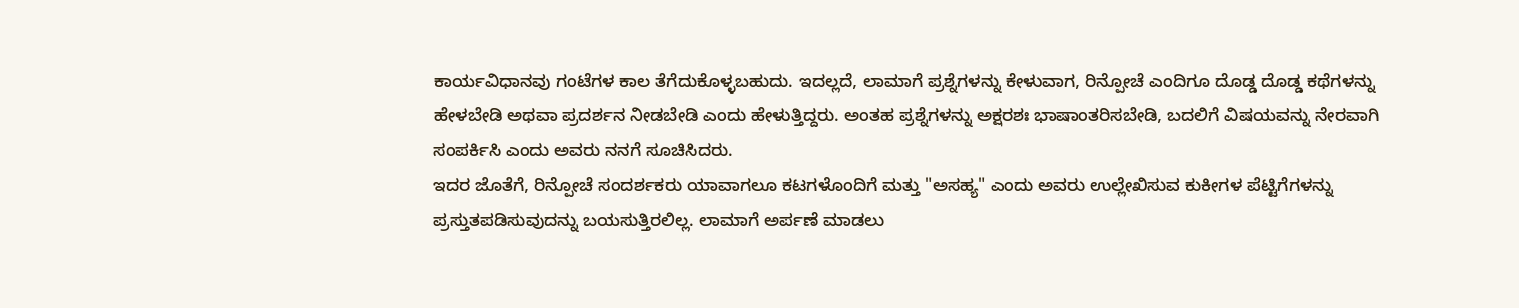ಕಾರ್ಯವಿಧಾನವು ಗಂಟೆಗಳ ಕಾಲ ತೆಗೆದುಕೊಳ್ಳಬಹುದು. ಇದಲ್ಲದೆ, ಲಾಮಾಗೆ ಪ್ರಶ್ನೆಗಳನ್ನು ಕೇಳುವಾಗ, ರಿನ್ಪೋಚೆ ಎಂದಿಗೂ ದೊಡ್ಡ ದೊಡ್ಡ ಕಥೆಗಳನ್ನು ಹೇಳಬೇಡಿ ಅಥವಾ ಪ್ರದರ್ಶನ ನೀಡಬೇಡಿ ಎಂದು ಹೇಳುತ್ತಿದ್ದರು. ಅಂತಹ ಪ್ರಶ್ನೆಗಳನ್ನು ಅಕ್ಷರಶಃ ಭಾಷಾಂತರಿಸಬೇಡಿ, ಬದಲಿಗೆ ವಿಷಯವನ್ನು ನೇರವಾಗಿ ಸಂಪರ್ಕಿಸಿ ಎಂದು ಅವರು ನನಗೆ ಸೂಚಿಸಿದರು.
ಇದರ ಜೊತೆಗೆ, ರಿನ್ಪೋಚೆ ಸಂದರ್ಶಕರು ಯಾವಾಗಲೂ ಕಟಗಳೊಂದಿಗೆ ಮತ್ತು "ಅಸಹ್ಯ" ಎಂದು ಅವರು ಉಲ್ಲೇಖಿಸುವ ಕುಕೀಗಳ ಪೆಟ್ಟಿಗೆಗಳನ್ನು ಪ್ರಸ್ತುತಪಡಿಸುವುದನ್ನು ಬಯಸುತ್ತಿರಲಿಲ್ಲ. ಲಾಮಾಗೆ ಅರ್ಪಣೆ ಮಾಡಲು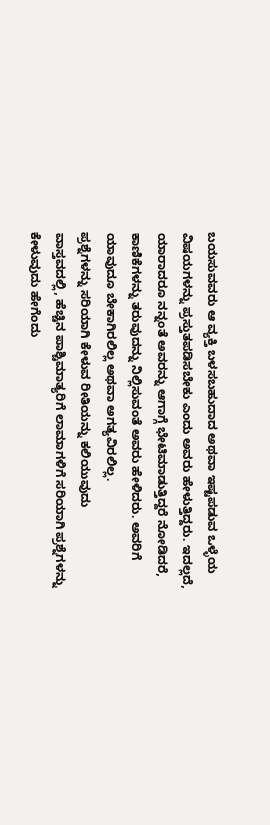ಬಯಸುವವರು ಆ ವ್ಯಕ್ತಿ ಬಳಸಬಹುದಾದ ಅಥವಾ ಇಷ್ಟಪಡುವ ಒಳ್ಳೆಯ ವಿಷಯಗಳನ್ನು ಪ್ರಸ್ತುತಪಡಿಸಬೇಕು ಎಂದು ಅವರು ಹೇಳುತ್ತಿದ್ದರು. ಇದಲ್ಲದೆ, ಯಾರಾದರೂ ನನ್ನಂತೆ ಅವರನ್ನು ಆಗಾಗ್ಗೆ ಭೇಟಿಮಾಡುತ್ತಿದ್ದರೆ ನೋಡಿದರೆ, ಕಾಣಿಕೆಗಳನ್ನು ತರುವುದನ್ನು ನಿಲ್ಲಿಸುವಂತೆ ಅವರು ಹೇಳಿದರು. ಅವರಿಗೆ ಯಾವುದೂ ಬೇಕಾಗಿರಲಿಲ್ಲ ಅಥವಾ ಅಗತ್ಯವಿರಲಿಲ್ಲ.
ಪ್ರಶ್ನೆಗಳನ್ನು ಸರಿಯಾಗಿ ಕೇಳುವ ರೀತಿಯನ್ನು ಕಲಿಯುವುದು
ವಾಸ್ತವದಲ್ಲಿ, ಹೆಚ್ಚಿನ ಪಾಶ್ಚಿಮಾತ್ಯರಿಗೆ ಲಾಮಾಗಳಿಗೆ ಸರಿಯಾಗಿ ಪ್ರಶ್ನೆಗಳನ್ನು ಕೇಳುವುದು ಹೇಗೆಂದು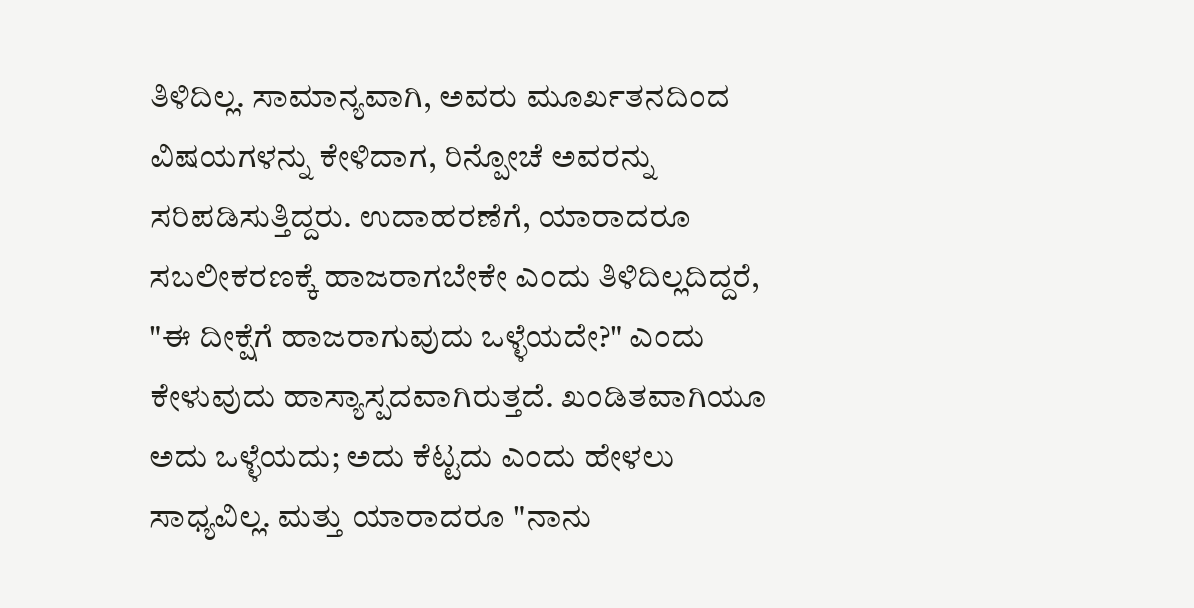ತಿಳಿದಿಲ್ಲ. ಸಾಮಾನ್ಯವಾಗಿ, ಅವರು ಮೂರ್ಖತನದಿಂದ ವಿಷಯಗಳನ್ನು ಕೇಳಿದಾಗ, ರಿನ್ಪೋಚೆ ಅವರನ್ನು ಸರಿಪಡಿಸುತ್ತಿದ್ದರು. ಉದಾಹರಣೆಗೆ, ಯಾರಾದರೂ ಸಬಲೀಕರಣಕ್ಕೆ ಹಾಜರಾಗಬೇಕೇ ಎಂದು ತಿಳಿದಿಲ್ಲದಿದ್ದರೆ, "ಈ ದೀಕ್ಷೆಗೆ ಹಾಜರಾಗುವುದು ಒಳ್ಳೆಯದೇ?" ಎಂದು ಕೇಳುವುದು ಹಾಸ್ಯಾಸ್ಪದವಾಗಿರುತ್ತದೆ. ಖಂಡಿತವಾಗಿಯೂ ಅದು ಒಳ್ಳೆಯದು; ಅದು ಕೆಟ್ಟದು ಎಂದು ಹೇಳಲು ಸಾಧ್ಯವಿಲ್ಲ. ಮತ್ತು ಯಾರಾದರೂ "ನಾನು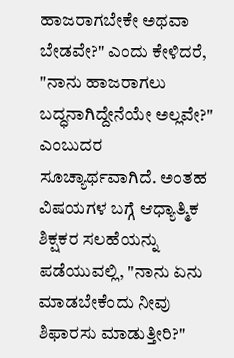ಹಾಜರಾಗಬೇಕೇ ಅಥವಾ ಬೇಡವೇ?" ಎಂದು ಕೇಳಿದರೆ, "ನಾನು ಹಾಜರಾಗಲು ಬದ್ಧನಾಗಿದ್ದೇನೆಯೇ ಅಲ್ಲವೇ?" ಎಂಬುದರ ಸೂಚ್ಯಾರ್ಥವಾಗಿದೆ. ಅಂತಹ ವಿಷಯಗಳ ಬಗ್ಗೆ ಆಧ್ಯಾತ್ಮಿಕ ಶಿಕ್ಷಕರ ಸಲಹೆಯನ್ನು ಪಡೆಯುವಲ್ಲಿ, "ನಾನು ಏನು ಮಾಡಬೇಕೆಂದು ನೀವು ಶಿಫಾರಸು ಮಾಡುತ್ತೀರಿ?"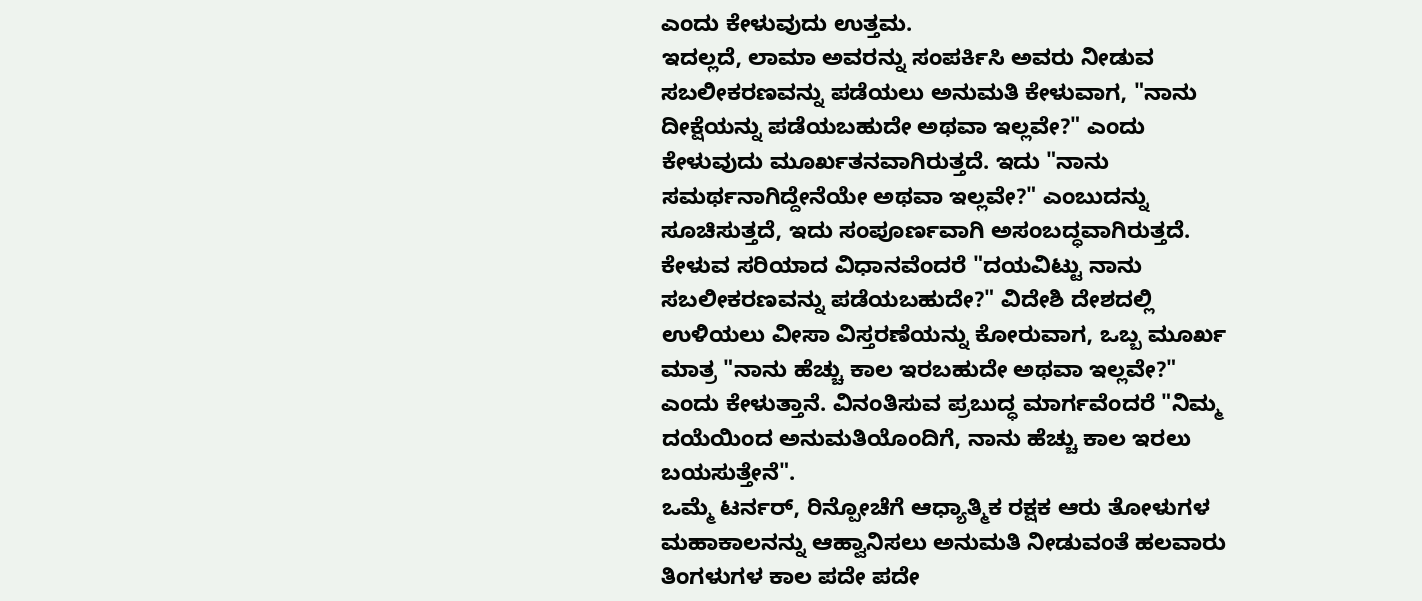ಎಂದು ಕೇಳುವುದು ಉತ್ತಮ.
ಇದಲ್ಲದೆ, ಲಾಮಾ ಅವರನ್ನು ಸಂಪರ್ಕಿಸಿ ಅವರು ನೀಡುವ ಸಬಲೀಕರಣವನ್ನು ಪಡೆಯಲು ಅನುಮತಿ ಕೇಳುವಾಗ, "ನಾನು ದೀಕ್ಷೆಯನ್ನು ಪಡೆಯಬಹುದೇ ಅಥವಾ ಇಲ್ಲವೇ?" ಎಂದು ಕೇಳುವುದು ಮೂರ್ಖತನವಾಗಿರುತ್ತದೆ. ಇದು "ನಾನು ಸಮರ್ಥನಾಗಿದ್ದೇನೆಯೇ ಅಥವಾ ಇಲ್ಲವೇ?" ಎಂಬುದನ್ನು ಸೂಚಿಸುತ್ತದೆ, ಇದು ಸಂಪೂರ್ಣವಾಗಿ ಅಸಂಬದ್ಧವಾಗಿರುತ್ತದೆ. ಕೇಳುವ ಸರಿಯಾದ ವಿಧಾನವೆಂದರೆ "ದಯವಿಟ್ಟು ನಾನು ಸಬಲೀಕರಣವನ್ನು ಪಡೆಯಬಹುದೇ?" ವಿದೇಶಿ ದೇಶದಲ್ಲಿ ಉಳಿಯಲು ವೀಸಾ ವಿಸ್ತರಣೆಯನ್ನು ಕೋರುವಾಗ, ಒಬ್ಬ ಮೂರ್ಖ ಮಾತ್ರ "ನಾನು ಹೆಚ್ಚು ಕಾಲ ಇರಬಹುದೇ ಅಥವಾ ಇಲ್ಲವೇ?" ಎಂದು ಕೇಳುತ್ತಾನೆ. ವಿನಂತಿಸುವ ಪ್ರಬುದ್ಧ ಮಾರ್ಗವೆಂದರೆ "ನಿಮ್ಮ ದಯೆಯಿಂದ ಅನುಮತಿಯೊಂದಿಗೆ, ನಾನು ಹೆಚ್ಚು ಕಾಲ ಇರಲು ಬಯಸುತ್ತೇನೆ".
ಒಮ್ಮೆ ಟರ್ನರ್, ರಿನ್ಪೋಚೆಗೆ ಆಧ್ಯಾತ್ಮಿಕ ರಕ್ಷಕ ಆರು ತೋಳುಗಳ ಮಹಾಕಾಲನನ್ನು ಆಹ್ವಾನಿಸಲು ಅನುಮತಿ ನೀಡುವಂತೆ ಹಲವಾರು ತಿಂಗಳುಗಳ ಕಾಲ ಪದೇ ಪದೇ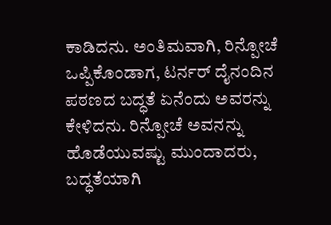ಕಾಡಿದನು. ಅಂತಿಮವಾಗಿ, ರಿನ್ಪೋಚೆ ಒಪ್ಪಿಕೊಂಡಾಗ, ಟರ್ನರ್ ದೈನಂದಿನ ಪಠಣದ ಬದ್ಧತೆ ಏನೆಂದು ಅವರನ್ನು ಕೇಳಿದನು. ರಿನ್ಪೋಚೆ ಅವನನ್ನು ಹೊಡೆಯುವಷ್ಟು ಮುಂದಾದರು, ಬದ್ಧತೆಯಾಗಿ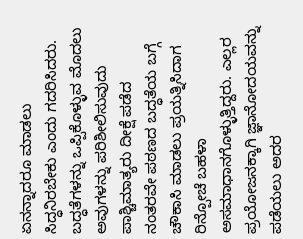ಏನನ್ನಾದರೂ ಮಾಡಲು ಸಿದ್ಧನಿರಬೇಕು ಎಂದು ಗದರಿಸಿದರು.
ಬದ್ಧತೆಗಳನ್ನು ಒಪ್ಪಿಕೊಳ್ಳುವ ಮೊದಲು ಅವುಗಳನ್ನು ಪರಿಶೀಲಿಸುವುದು
ಪಾಶ್ಚಿಮಾತ್ಯರು ದೀಕ್ಷೆ ಪಡೆದ ನಂತರವೇ ಪಠಣದ ಬದ್ಧತೆಯ ಬಗ್ಗೆ ಚೌಕಾಸಿ ಮಾಡಲು ಪ್ರಯತ್ನಿಸಿದಾಗ ರಿನ್ಪೋಚೆ ಬಹಳಾ ಅಸಮಾಧಾನಗೊಳ್ಳುತ್ತಿದ್ದರು. ಎಲ್ಲರ ಪ್ರಯೋಜನಕ್ಕಾಗಿ ಜ್ಞಾನೋದಯವನ್ನು ಪಡೆಯಲು ಅದರ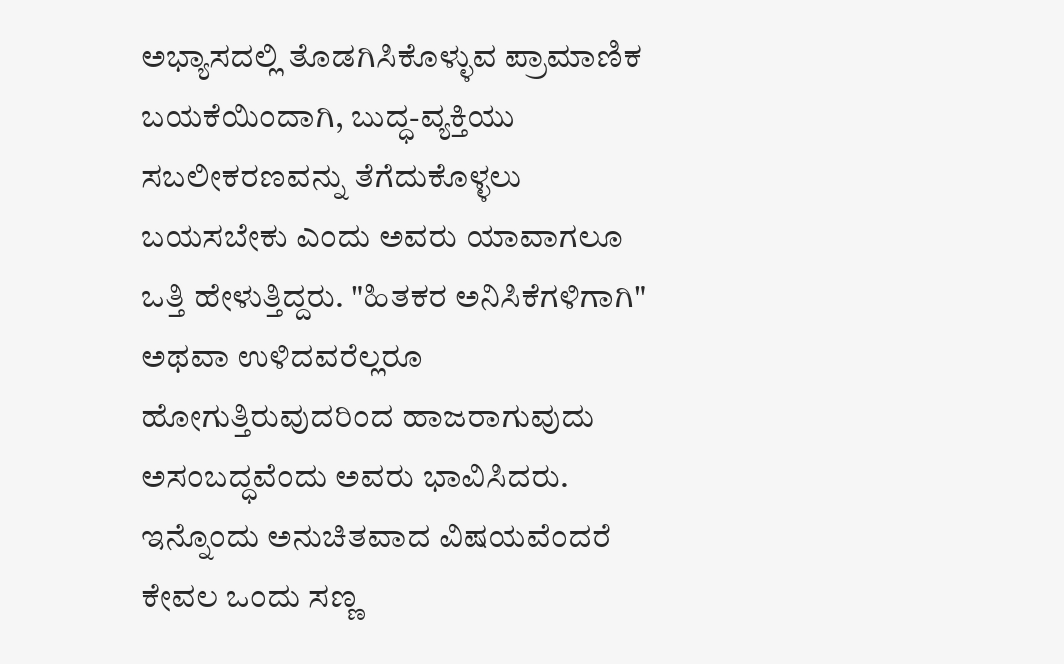ಅಭ್ಯಾಸದಲ್ಲಿ ತೊಡಗಿಸಿಕೊಳ್ಳುವ ಪ್ರಾಮಾಣಿಕ ಬಯಕೆಯಿಂದಾಗಿ, ಬುದ್ಧ-ವ್ಯಕ್ತಿಯು ಸಬಲೀಕರಣವನ್ನು ತೆಗೆದುಕೊಳ್ಳಲು ಬಯಸಬೇಕು ಎಂದು ಅವರು ಯಾವಾಗಲೂ ಒತ್ತಿ ಹೇಳುತ್ತಿದ್ದರು. "ಹಿತಕರ ಅನಿಸಿಕೆಗಳಿಗಾಗಿ" ಅಥವಾ ಉಳಿದವರೆಲ್ಲರೂ ಹೋಗುತ್ತಿರುವುದರಿಂದ ಹಾಜರಾಗುವುದು ಅಸಂಬದ್ಧವೆಂದು ಅವರು ಭಾವಿಸಿದರು. ಇನ್ನೊಂದು ಅನುಚಿತವಾದ ವಿಷಯವೆಂದರೆ ಕೇವಲ ಒಂದು ಸಣ್ಣ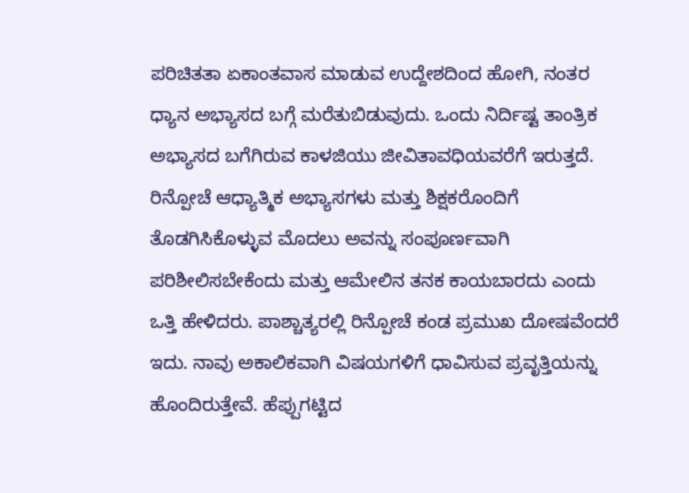ಪರಿಚಿತತಾ ಏಕಾಂತವಾಸ ಮಾಡುವ ಉದ್ದೇಶದಿಂದ ಹೋಗಿ, ನಂತರ ಧ್ಯಾನ ಅಭ್ಯಾಸದ ಬಗ್ಗೆ ಮರೆತುಬಿಡುವುದು. ಒಂದು ನಿರ್ದಿಷ್ಟ ತಾಂತ್ರಿಕ ಅಭ್ಯಾಸದ ಬಗೆಗಿರುವ ಕಾಳಜಿಯು ಜೀವಿತಾವಧಿಯವರೆಗೆ ಇರುತ್ತದೆ.
ರಿನ್ಪೋಚೆ ಆಧ್ಯಾತ್ಮಿಕ ಅಭ್ಯಾಸಗಳು ಮತ್ತು ಶಿಕ್ಷಕರೊಂದಿಗೆ ತೊಡಗಿಸಿಕೊಳ್ಳುವ ಮೊದಲು ಅವನ್ನು ಸಂಪೂರ್ಣವಾಗಿ ಪರಿಶೀಲಿಸಬೇಕೆಂದು ಮತ್ತು ಆಮೇಲಿನ ತನಕ ಕಾಯಬಾರದು ಎಂದು ಒತ್ತಿ ಹೇಳಿದರು. ಪಾಶ್ಚಾತ್ಯರಲ್ಲಿ ರಿನ್ಪೋಚೆ ಕಂಡ ಪ್ರಮುಖ ದೋಷವೆಂದರೆ ಇದು. ನಾವು ಅಕಾಲಿಕವಾಗಿ ವಿಷಯಗಳಿಗೆ ಧಾವಿಸುವ ಪ್ರವೃತ್ತಿಯನ್ನು ಹೊಂದಿರುತ್ತೇವೆ. ಹೆಪ್ಪುಗಟ್ಟಿದ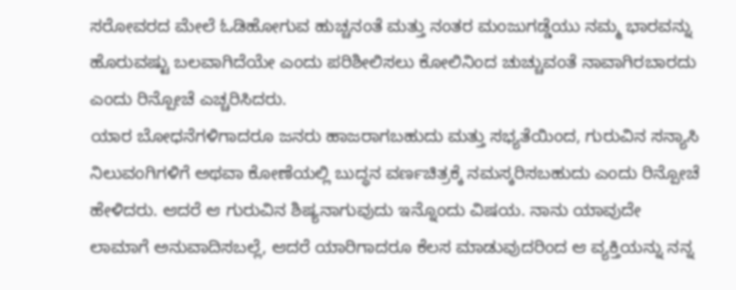ಸರೋವರದ ಮೇಲೆ ಓಡಿಹೋಗುವ ಹುಚ್ಚನಂತೆ ಮತ್ತು ನಂತರ ಮಂಜುಗಡ್ಡೆಯು ನಮ್ಮ ಭಾರವನ್ನು ಹೊರುವಷ್ಟು ಬಲವಾಗಿದೆಯೇ ಎಂದು ಪರಿಶೀಲಿಸಲು ಕೋಲಿನಿಂದ ಚುಚ್ಚುವಂತೆ ನಾವಾಗಿರಬಾರದು ಎಂದು ರಿನ್ಪೋಚೆ ಎಚ್ಚರಿಸಿದರು.
ಯಾರ ಬೋಧನೆಗಳಿಗಾದರೂ ಜನರು ಹಾಜರಾಗಬಹುದು ಮತ್ತು ಸಭ್ಯತೆಯಿಂದ, ಗುರುವಿನ ಸನ್ಯಾಸಿ ನಿಲುವಂಗಿಗಳಿಗೆ ಅಥವಾ ಕೋಣೆಯಲ್ಲಿ ಬುದ್ಧನ ವರ್ಣಚಿತ್ರಕ್ಕೆ ನಮಸ್ಕರಿಸಬಹುದು ಎಂದು ರಿನ್ಪೋಚೆ ಹೇಳಿದರು. ಆದರೆ ಆ ಗುರುವಿನ ಶಿಷ್ಯನಾಗುವುದು ಇನ್ನೊಂದು ವಿಷಯ. ನಾನು ಯಾವುದೇ ಲಾಮಾಗೆ ಅನುವಾದಿಸಬಲ್ಲೆ, ಆದರೆ ಯಾರಿಗಾದರೂ ಕೆಲಸ ಮಾಡುವುದರಿಂದ ಆ ವ್ಯಕ್ತಿಯನ್ನು ನನ್ನ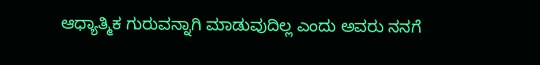ಆಧ್ಯಾತ್ಮಿಕ ಗುರುವನ್ನಾಗಿ ಮಾಡುವುದಿಲ್ಲ ಎಂದು ಅವರು ನನಗೆ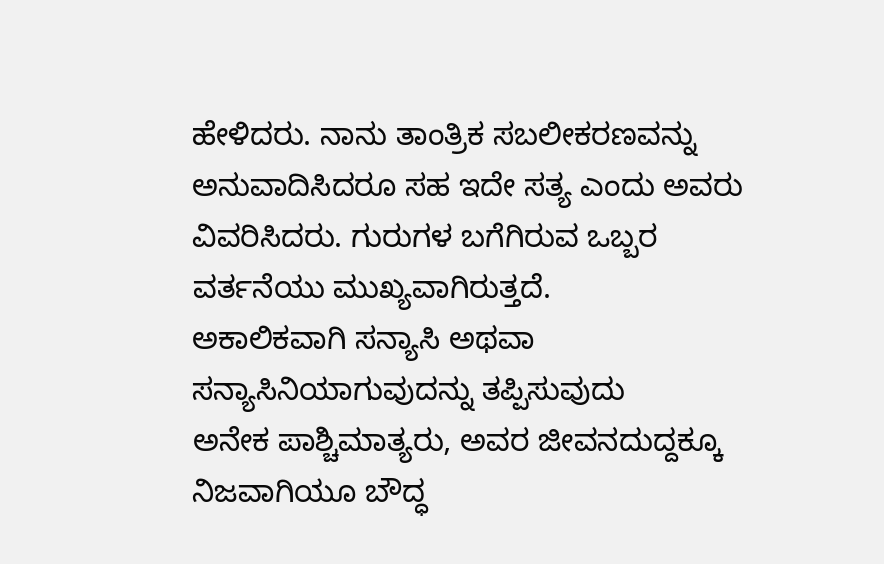ಹೇಳಿದರು. ನಾನು ತಾಂತ್ರಿಕ ಸಬಲೀಕರಣವನ್ನು ಅನುವಾದಿಸಿದರೂ ಸಹ ಇದೇ ಸತ್ಯ ಎಂದು ಅವರು ವಿವರಿಸಿದರು. ಗುರುಗಳ ಬಗೆಗಿರುವ ಒಬ್ಬರ ವರ್ತನೆಯು ಮುಖ್ಯವಾಗಿರುತ್ತದೆ.
ಅಕಾಲಿಕವಾಗಿ ಸನ್ಯಾಸಿ ಅಥವಾ ಸನ್ಯಾಸಿನಿಯಾಗುವುದನ್ನು ತಪ್ಪಿಸುವುದು
ಅನೇಕ ಪಾಶ್ಚಿಮಾತ್ಯರು, ಅವರ ಜೀವನದುದ್ದಕ್ಕೂ ನಿಜವಾಗಿಯೂ ಬೌದ್ಧ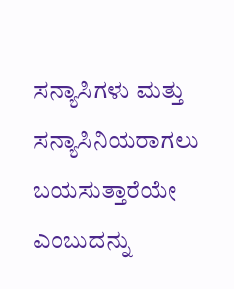ಸನ್ಯಾಸಿಗಳು ಮತ್ತು ಸನ್ಯಾಸಿನಿಯರಾಗಲು ಬಯಸುತ್ತಾರೆಯೇ ಎಂಬುದನ್ನು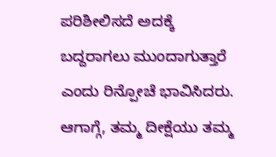ಪರಿಶೀಲಿಸದೆ ಅದಕ್ಕೆ ಬದ್ದರಾಗಲು ಮುಂದಾಗುತ್ತಾರೆ ಎಂದು ರಿನ್ಪೋಚೆ ಭಾವಿಸಿದರು. ಆಗಾಗ್ಗೆ, ತಮ್ಮ ದೀಕ್ಷೆಯು ತಮ್ಮ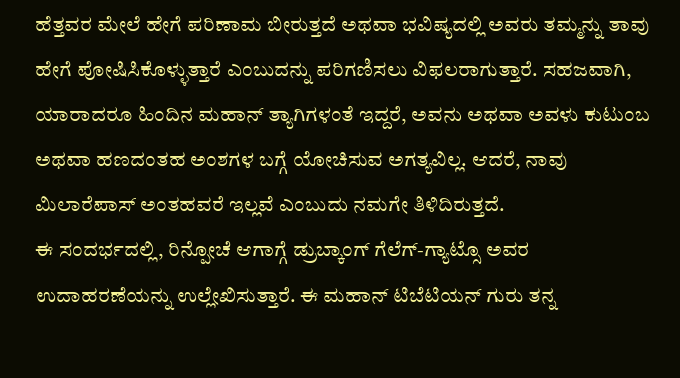ಹೆತ್ತವರ ಮೇಲೆ ಹೇಗೆ ಪರಿಣಾಮ ಬೀರುತ್ತದೆ ಅಥವಾ ಭವಿಷ್ಯದಲ್ಲಿ ಅವರು ತಮ್ಮನ್ನು ತಾವು ಹೇಗೆ ಪೋಷಿಸಿಕೊಳ್ಳುತ್ತಾರೆ ಎಂಬುದನ್ನು ಪರಿಗಣಿಸಲು ವಿಫಲರಾಗುತ್ತಾರೆ. ಸಹಜವಾಗಿ, ಯಾರಾದರೂ ಹಿಂದಿನ ಮಹಾನ್ ತ್ಯಾಗಿಗಳಂತೆ ಇದ್ದರೆ, ಅವನು ಅಥವಾ ಅವಳು ಕುಟುಂಬ ಅಥವಾ ಹಣದಂತಹ ಅಂಶಗಳ ಬಗ್ಗೆ ಯೋಚಿಸುವ ಅಗತ್ಯವಿಲ್ಲ. ಆದರೆ, ನಾವು ಮಿಲಾರೆಪಾಸ್ ಅಂತಹವರೆ ಇಲ್ಲವೆ ಎಂಬುದು ನಮಗೇ ತಿಳಿದಿರುತ್ತದೆ.
ಈ ಸಂದರ್ಭದಲ್ಲಿ, ರಿನ್ಪೋಚೆ ಆಗಾಗ್ಗೆ ಡ್ರುಬ್ಕಾಂಗ್ ಗೆಲೆಗ್-ಗ್ಯಾಟ್ಸೊ ಅವರ ಉದಾಹರಣೆಯನ್ನು ಉಲ್ಲೇಖಿಸುತ್ತಾರೆ. ಈ ಮಹಾನ್ ಟಿಬೆಟಿಯನ್ ಗುರು ತನ್ನ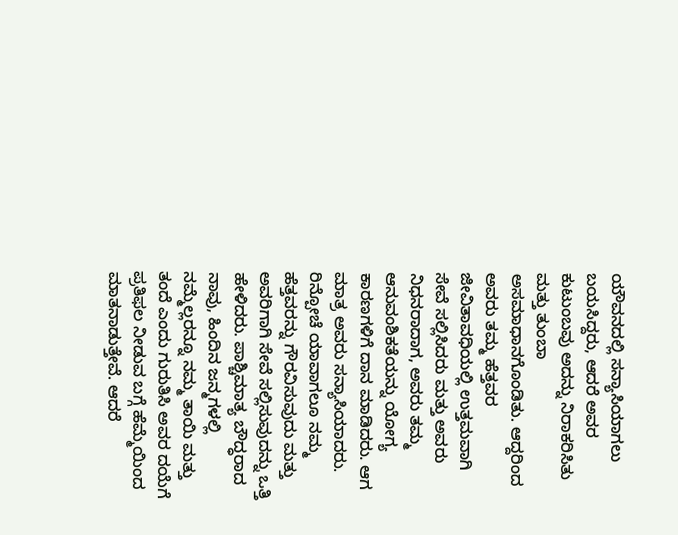ಯೌವನದಲ್ಲಿ ಸನ್ಯಾಸಿಯಾಗಲು ಬಯಸಿದ್ದರು, ಆದರೆ ಅವರ ಕುಟುಂಬವು ಅದನ್ನು ನಿರಾಕರಿಸಿತು ಮತ್ತು ತುಂಬಾ ಅಸಮಾಧಾನಗೊಂಡಿತು. ಆದ್ದರಿಂದ ಅವರು ತಮ್ಮ ಹೆತ್ತವರ ಜೀವಿತಾವಧಿಯಲ್ಲಿ ಉತ್ತಮವಾಗಿ ಸೇವೆ ಸಲ್ಲಿಸಿದರು ಮತ್ತು ಅವರು ನಿಧನರಾದಾಗ, ಅವರು ತಮ್ಮ ಆನುವಂಶಿಕತೆಯನ್ನು ಯೋಗ್ಯ ಕಾರಣಗಳಿಗೆ ದಾನ ಮಾಡಿದರು. ಆಗ ಮಾತ್ರ ಅವರು ಸನ್ಯಾಸಿಯಾದರು.
ರಿನ್ಪೋಚೆ ಯಾವಾಗಲೂ ನಮ್ಮ ಹೆತ್ತವರನ್ನು ಗೌರವಿಸುವುದು ಮತ್ತು ಅವರಿಗಾಗಿ ಸೇವೆ ಸಲ್ಲಿಸುವುದನ್ನು ಒತ್ತಿ ಹೇಳಿದರು. ಪಾಶ್ಚಿಮಾತ್ಯ ಬೌದ್ಧರಾದ ನಾವು, ಹಿಂದಿನ ಜನ್ಮಗಳಲ್ಲಿ ನಮ್ಮೆಲ್ಲರನ್ನೂ ನಮ್ಮ ತಾಯಿ ಮತ್ತು ತಂದೆ ಎಂದು ಗುರುತಿಸಿ ಅವರ ದಯೆಗೆ ಪ್ರತಿಫಲ ನೀಡುವ ಬಗ್ಗೆ ಹೆಮ್ಮೆಯಿಂದ ಮಾತನಾಡುತ್ತೇವೆ. ಆದರೆ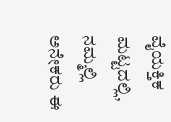ವೈಯಕ್ತಿಕ ಮಟ್ಟದಲ್ಲಿ, ನಮ್ಮಲ್ಲಿ ಅನೇಕರು ಈ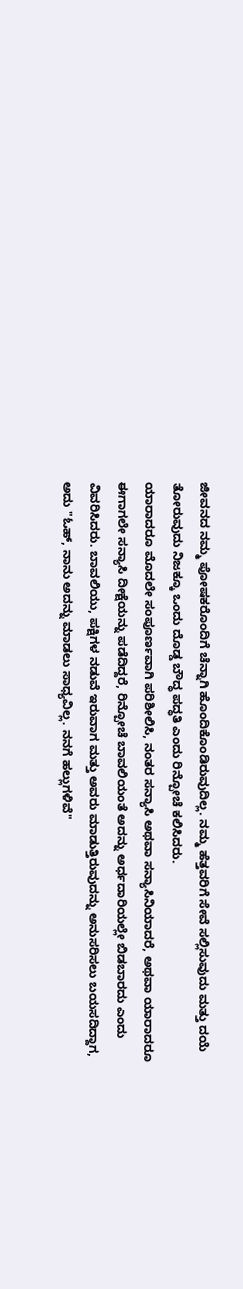ಜೀವನದ ನಮ್ಮ ಪೋಷಕರೊಂದಿಗೆ ಚೆನ್ನಾಗಿ ಹೊಂದಿಕೊಂಡಿರುವುದಿಲ್ಲ. ನಮ್ಮ ಹೆತ್ತವರಿಗೆ ಸೇವೆ ಸಲ್ಲಿಸುವುದು ಮತ್ತು ದಯೆ ತೋರುವುದು ನಿಜಕ್ಕೂ ಒಂದು ದೊಡ್ಡ ಬೌದ್ಧ ಪದ್ಧತಿ ಎಂದು ರಿನ್ಪೋಚೆ ಕಲಿಸಿದರು.
ಯಾರಾದರೂ ಮೊದಲೇ ಸಂಪೂರ್ಣವಾಗಿ ಪರಿಶೀಲಿಸಿ, ನಂತರ ಸನ್ಯಾಸಿ ಅಥವಾ ಸನ್ಯಾಸಿನಿಯಾದರೆ, ಅಥವಾ ಯಾರಾದರೂ ಈಗಾಗಲೇ ಸನ್ಯಾಸಿ ದೀಕ್ಷೆಯನ್ನು ಪಡೆದಿದ್ದರೆ, ರಿನ್ಪೋಚೆ ಬಾವಲಿಯಂತೆ ಅದನ್ನು ಅರ್ಧದಾರಿಯಲ್ಲೇ ಬಿಡಬಾರದು ಎಂದು ವಿವರಿಸಿದರು. ಬಾವಲಿಯು, ಪಕ್ಷಿಗಳ ನಡುವೆ ಇರುವಾಗ ಮತ್ತು ಅವರು ಮಾಡುತ್ತಿರುವುದನ್ನು ಅನುಸರಿಸಲು ಬಯಸದಿದ್ದಾಗ, ಅದು "ಓಹ್, ನಾನು ಅದನ್ನು ಮಾಡಲು ಸಾಧ್ಯವಿಲ್ಲ. ನನಗೆ ಹಲ್ಲುಗಳಿವೆ"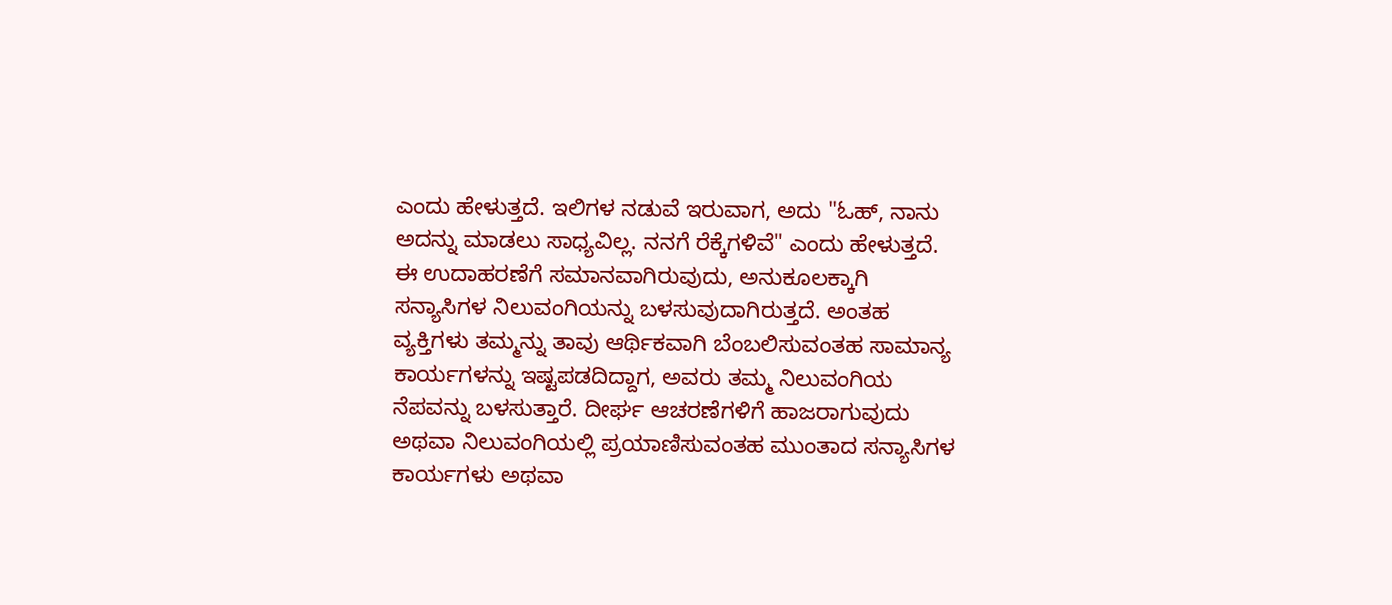ಎಂದು ಹೇಳುತ್ತದೆ. ಇಲಿಗಳ ನಡುವೆ ಇರುವಾಗ, ಅದು "ಓಹ್, ನಾನು ಅದನ್ನು ಮಾಡಲು ಸಾಧ್ಯವಿಲ್ಲ. ನನಗೆ ರೆಕ್ಕೆಗಳಿವೆ" ಎಂದು ಹೇಳುತ್ತದೆ. ಈ ಉದಾಹರಣೆಗೆ ಸಮಾನವಾಗಿರುವುದು, ಅನುಕೂಲಕ್ಕಾಗಿ ಸನ್ಯಾಸಿಗಳ ನಿಲುವಂಗಿಯನ್ನು ಬಳಸುವುದಾಗಿರುತ್ತದೆ. ಅಂತಹ ವ್ಯಕ್ತಿಗಳು ತಮ್ಮನ್ನು ತಾವು ಆರ್ಥಿಕವಾಗಿ ಬೆಂಬಲಿಸುವಂತಹ ಸಾಮಾನ್ಯ ಕಾರ್ಯಗಳನ್ನು ಇಷ್ಟಪಡದಿದ್ದಾಗ, ಅವರು ತಮ್ಮ ನಿಲುವಂಗಿಯ ನೆಪವನ್ನು ಬಳಸುತ್ತಾರೆ. ದೀರ್ಘ ಆಚರಣೆಗಳಿಗೆ ಹಾಜರಾಗುವುದು ಅಥವಾ ನಿಲುವಂಗಿಯಲ್ಲಿ ಪ್ರಯಾಣಿಸುವಂತಹ ಮುಂತಾದ ಸನ್ಯಾಸಿಗಳ ಕಾರ್ಯಗಳು ಅಥವಾ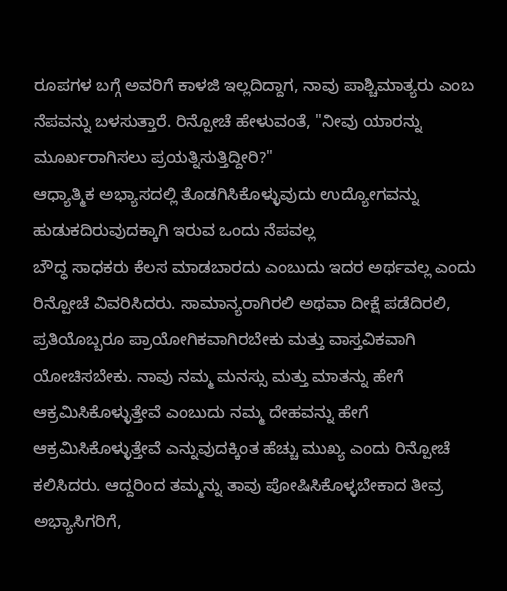ರೂಪಗಳ ಬಗ್ಗೆ ಅವರಿಗೆ ಕಾಳಜಿ ಇಲ್ಲದಿದ್ದಾಗ, ನಾವು ಪಾಶ್ಚಿಮಾತ್ಯರು ಎಂಬ ನೆಪವನ್ನು ಬಳಸುತ್ತಾರೆ. ರಿನ್ಪೋಚೆ ಹೇಳುವಂತೆ, "ನೀವು ಯಾರನ್ನು ಮೂರ್ಖರಾಗಿಸಲು ಪ್ರಯತ್ನಿಸುತ್ತಿದ್ದೀರಿ?"
ಆಧ್ಯಾತ್ಮಿಕ ಅಭ್ಯಾಸದಲ್ಲಿ ತೊಡಗಿಸಿಕೊಳ್ಳುವುದು ಉದ್ಯೋಗವನ್ನು ಹುಡುಕದಿರುವುದಕ್ಕಾಗಿ ಇರುವ ಒಂದು ನೆಪವಲ್ಲ
ಬೌದ್ಧ ಸಾಧಕರು ಕೆಲಸ ಮಾಡಬಾರದು ಎಂಬುದು ಇದರ ಅರ್ಥವಲ್ಲ ಎಂದು ರಿನ್ಪೋಚೆ ವಿವರಿಸಿದರು. ಸಾಮಾನ್ಯರಾಗಿರಲಿ ಅಥವಾ ದೀಕ್ಷೆ ಪಡೆದಿರಲಿ, ಪ್ರತಿಯೊಬ್ಬರೂ ಪ್ರಾಯೋಗಿಕವಾಗಿರಬೇಕು ಮತ್ತು ವಾಸ್ತವಿಕವಾಗಿ ಯೋಚಿಸಬೇಕು. ನಾವು ನಮ್ಮ ಮನಸ್ಸು ಮತ್ತು ಮಾತನ್ನು ಹೇಗೆ ಆಕ್ರಮಿಸಿಕೊಳ್ಳುತ್ತೇವೆ ಎಂಬುದು ನಮ್ಮ ದೇಹವನ್ನು ಹೇಗೆ ಆಕ್ರಮಿಸಿಕೊಳ್ಳುತ್ತೇವೆ ಎನ್ನುವುದಕ್ಕಿಂತ ಹೆಚ್ಚು ಮುಖ್ಯ ಎಂದು ರಿನ್ಪೋಚೆ ಕಲಿಸಿದರು. ಆದ್ದರಿಂದ ತಮ್ಮನ್ನು ತಾವು ಪೋಷಿಸಿಕೊಳ್ಳಬೇಕಾದ ತೀವ್ರ ಅಭ್ಯಾಸಿಗರಿಗೆ,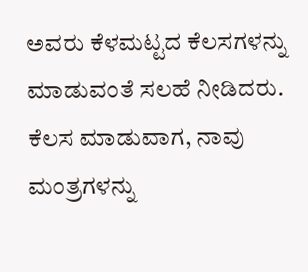ಅವರು ಕೆಳಮಟ್ಟದ ಕೆಲಸಗಳನ್ನು ಮಾಡುವಂತೆ ಸಲಹೆ ನೀಡಿದರು. ಕೆಲಸ ಮಾಡುವಾಗ, ನಾವು ಮಂತ್ರಗಳನ್ನು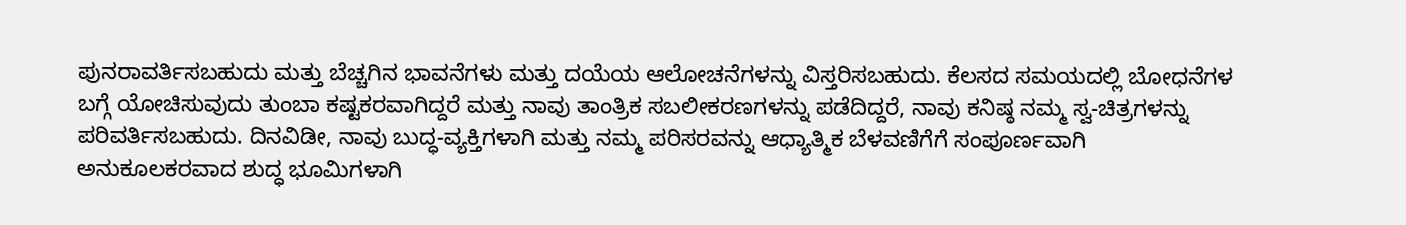ಪುನರಾವರ್ತಿಸಬಹುದು ಮತ್ತು ಬೆಚ್ಚಗಿನ ಭಾವನೆಗಳು ಮತ್ತು ದಯೆಯ ಆಲೋಚನೆಗಳನ್ನು ವಿಸ್ತರಿಸಬಹುದು. ಕೆಲಸದ ಸಮಯದಲ್ಲಿ ಬೋಧನೆಗಳ ಬಗ್ಗೆ ಯೋಚಿಸುವುದು ತುಂಬಾ ಕಷ್ಟಕರವಾಗಿದ್ದರೆ ಮತ್ತು ನಾವು ತಾಂತ್ರಿಕ ಸಬಲೀಕರಣಗಳನ್ನು ಪಡೆದಿದ್ದರೆ, ನಾವು ಕನಿಷ್ಠ ನಮ್ಮ ಸ್ವ-ಚಿತ್ರಗಳನ್ನು ಪರಿವರ್ತಿಸಬಹುದು. ದಿನವಿಡೀ, ನಾವು ಬುದ್ಧ-ವ್ಯಕ್ತಿಗಳಾಗಿ ಮತ್ತು ನಮ್ಮ ಪರಿಸರವನ್ನು ಆಧ್ಯಾತ್ಮಿಕ ಬೆಳವಣಿಗೆಗೆ ಸಂಪೂರ್ಣವಾಗಿ ಅನುಕೂಲಕರವಾದ ಶುದ್ಧ ಭೂಮಿಗಳಾಗಿ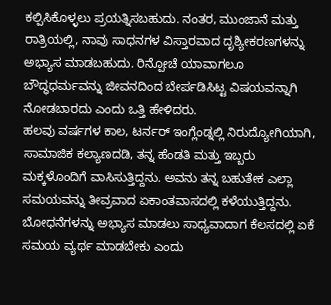ಕಲ್ಪಿಸಿಕೊಳ್ಳಲು ಪ್ರಯತ್ನಿಸಬಹುದು. ನಂತರ, ಮುಂಜಾನೆ ಮತ್ತು ರಾತ್ರಿಯಲ್ಲಿ, ನಾವು ಸಾಧನಗಳ ವಿಸ್ತಾರವಾದ ದೃಶ್ಯೀಕರಣಗಳನ್ನು ಅಭ್ಯಾಸ ಮಾಡಬಹುದು. ರಿನ್ಪೋಚೆ ಯಾವಾಗಲೂ ಬೌದ್ಧಧರ್ಮವನ್ನು ಜೀವನದಿಂದ ಬೇರ್ಪಡಿಸಿಟ್ಟ ವಿಷಯವನ್ನಾಗಿ ನೋಡಬಾರದು ಎಂದು ಒತ್ತಿ ಹೇಳಿದರು.
ಹಲವು ವರ್ಷಗಳ ಕಾಲ, ಟರ್ನರ್ ಇಂಗ್ಲೆಂಡ್ನಲ್ಲಿ ನಿರುದ್ಯೋಗಿಯಾಗಿ, ಸಾಮಾಜಿಕ ಕಲ್ಯಾಣದಡಿ, ತನ್ನ ಹೆಂಡತಿ ಮತ್ತು ಇಬ್ಬರು ಮಕ್ಕಳೊಂದಿಗೆ ವಾಸಿಸುತ್ತಿದ್ದನು. ಅವನು ತನ್ನ ಬಹುತೇಕ ಎಲ್ಲಾ ಸಮಯವನ್ನು ತೀವ್ರವಾದ ಏಕಾಂತವಾಸದಲ್ಲಿ ಕಳೆಯುತ್ತಿದ್ದನು. ಬೋಧನೆಗಳನ್ನು ಅಭ್ಯಾಸ ಮಾಡಲು ಸಾಧ್ಯವಾದಾಗ ಕೆಲಸದಲ್ಲಿ ಏಕೆ ಸಮಯ ವ್ಯರ್ಥ ಮಾಡಬೇಕು ಎಂದು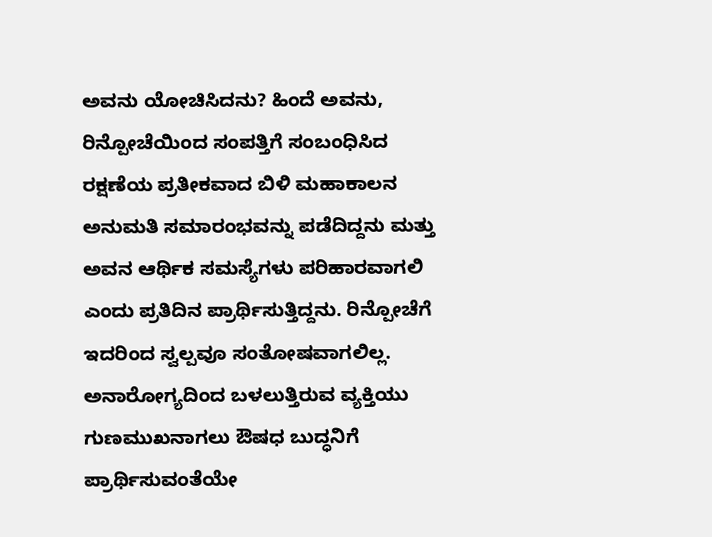ಅವನು ಯೋಚಿಸಿದನು? ಹಿಂದೆ ಅವನು, ರಿನ್ಪೋಚೆಯಿಂದ ಸಂಪತ್ತಿಗೆ ಸಂಬಂಧಿಸಿದ ರಕ್ಷಣೆಯ ಪ್ರತೀಕವಾದ ಬಿಳಿ ಮಹಾಕಾಲನ ಅನುಮತಿ ಸಮಾರಂಭವನ್ನು ಪಡೆದಿದ್ದನು ಮತ್ತು ಅವನ ಆರ್ಥಿಕ ಸಮಸ್ಯೆಗಳು ಪರಿಹಾರವಾಗಲಿ ಎಂದು ಪ್ರತಿದಿನ ಪ್ರಾರ್ಥಿಸುತ್ತಿದ್ದನು. ರಿನ್ಪೋಚೆಗೆ ಇದರಿಂದ ಸ್ವಲ್ಪವೂ ಸಂತೋಷವಾಗಲಿಲ್ಲ. ಅನಾರೋಗ್ಯದಿಂದ ಬಳಲುತ್ತಿರುವ ವ್ಯಕ್ತಿಯು ಗುಣಮುಖನಾಗಲು ಔಷಧ ಬುದ್ಧನಿಗೆ ಪ್ರಾರ್ಥಿಸುವಂತೆಯೇ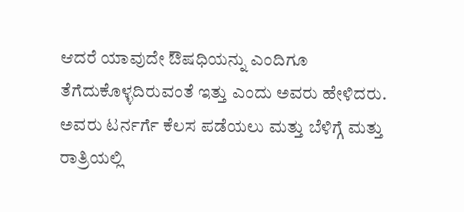ಆದರೆ ಯಾವುದೇ ಔಷಧಿಯನ್ನು ಎಂದಿಗೂ ತೆಗೆದುಕೊಳ್ಳದಿರುವಂತೆ ಇತ್ತು ಎಂದು ಅವರು ಹೇಳಿದರು. ಅವರು ಟರ್ನರ್ಗೆ ಕೆಲಸ ಪಡೆಯಲು ಮತ್ತು ಬೆಳಿಗ್ಗೆ ಮತ್ತು ರಾತ್ರಿಯಲ್ಲಿ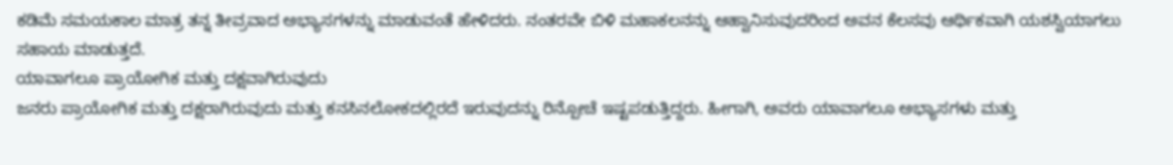ಕಡಿಮೆ ಸಮಯಕಾಲ ಮಾತ್ರ ತನ್ನ ತೀವ್ರವಾದ ಅಭ್ಯಾಸಗಳನ್ನು ಮಾಡುವಂತೆ ಹೇಳಿದರು. ನಂತರವೇ ಬಿಳಿ ಮಹಾಕಲನನ್ನು ಆಹ್ವಾನಿಸುವುದರಿಂದ ಅವನ ಕೆಲಸವು ಆರ್ಥಿಕವಾಗಿ ಯಶಸ್ವಿಯಾಗಲು ಸಹಾಯ ಮಾಡುತ್ತದೆ.
ಯಾವಾಗಲೂ ಪ್ರಾಯೋಗಿಕ ಮತ್ತು ದಕ್ಷವಾಗಿರುವುದು
ಜನರು ಪ್ರಾಯೋಗಿಕ ಮತ್ತು ದಕ್ಷರಾಗಿರುವುದು ಮತ್ತು ಕನಸಿನಲೋಕದಲ್ಲಿರದೆ ಇರುವುದನ್ನು ರಿನ್ಪೋಚೆ ಇಷ್ಟಪಡುತ್ತಿದ್ದರು. ಹೀಗಾಗಿ, ಅವರು ಯಾವಾಗಲೂ ಅಭ್ಯಾಸಗಳು ಮತ್ತು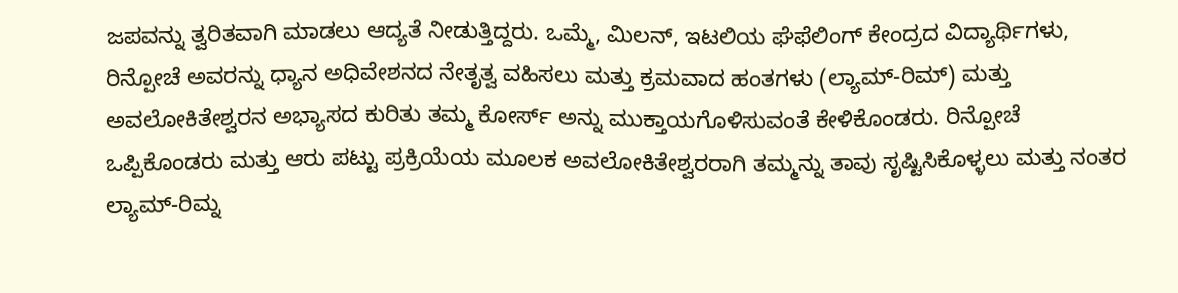ಜಪವನ್ನು ತ್ವರಿತವಾಗಿ ಮಾಡಲು ಆದ್ಯತೆ ನೀಡುತ್ತಿದ್ದರು. ಒಮ್ಮೆ, ಮಿಲನ್, ಇಟಲಿಯ ಘೆಫೆಲಿಂಗ್ ಕೇಂದ್ರದ ವಿದ್ಯಾರ್ಥಿಗಳು, ರಿನ್ಪೋಚೆ ಅವರನ್ನು ಧ್ಯಾನ ಅಧಿವೇಶನದ ನೇತೃತ್ವ ವಹಿಸಲು ಮತ್ತು ಕ್ರಮವಾದ ಹಂತಗಳು (ಲ್ಯಾಮ್-ರಿಮ್) ಮತ್ತು ಅವಲೋಕಿತೇಶ್ವರನ ಅಭ್ಯಾಸದ ಕುರಿತು ತಮ್ಮ ಕೋರ್ಸ್ ಅನ್ನು ಮುಕ್ತಾಯಗೊಳಿಸುವಂತೆ ಕೇಳಿಕೊಂಡರು. ರಿನ್ಪೋಚೆ ಒಪ್ಪಿಕೊಂಡರು ಮತ್ತು ಆರು ಪಟ್ಟು ಪ್ರಕ್ರಿಯೆಯ ಮೂಲಕ ಅವಲೋಕಿತೇಶ್ವರರಾಗಿ ತಮ್ಮನ್ನು ತಾವು ಸೃಷ್ಟಿಸಿಕೊಳ್ಳಲು ಮತ್ತು ನಂತರ ಲ್ಯಾಮ್-ರಿಮ್ನ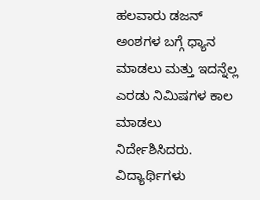ಹಲವಾರು ಡಜನ್ ಅಂಶಗಳ ಬಗ್ಗೆ ಧ್ಯಾನ ಮಾಡಲು ಮತ್ತು ಇದನ್ನೆಲ್ಲ ಎರಡು ನಿಮಿಷಗಳ ಕಾಲ ಮಾಡಲು ನಿರ್ದೇಶಿಸಿದರು. ವಿದ್ಯಾರ್ಥಿಗಳು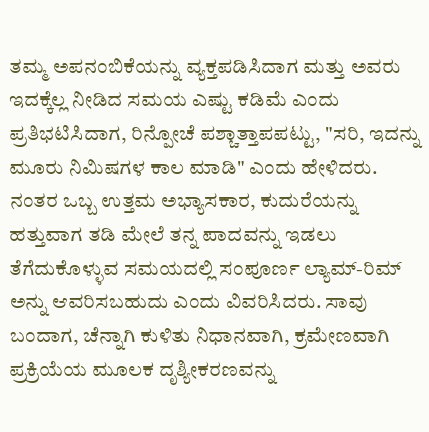ತಮ್ಮ ಅಪನಂಬಿಕೆಯನ್ನು ವ್ಯಕ್ತಪಡಿಸಿದಾಗ ಮತ್ತು ಅವರು ಇದಕ್ಕೆಲ್ಲ ನೀಡಿದ ಸಮಯ ಎಷ್ಟು ಕಡಿಮೆ ಎಂದು ಪ್ರತಿಭಟಿಸಿದಾಗ, ರಿನ್ಪೋಚೆ ಪಶ್ಚಾತ್ತಾಪಪಟ್ಟು, "ಸರಿ, ಇದನ್ನು ಮೂರು ನಿಮಿಷಗಳ ಕಾಲ ಮಾಡಿ" ಎಂದು ಹೇಳಿದರು. ನಂತರ ಒಬ್ಬ ಉತ್ತಮ ಅಭ್ಯಾಸಕಾರ, ಕುದುರೆಯನ್ನು ಹತ್ತುವಾಗ ತಡಿ ಮೇಲೆ ತನ್ನ ಪಾದವನ್ನು ಇಡಲು ತೆಗೆದುಕೊಳ್ಳುವ ಸಮಯದಲ್ಲಿ ಸಂಪೂರ್ಣ ಲ್ಯಾಮ್-ರಿಮ್ ಅನ್ನು ಆವರಿಸಬಹುದು ಎಂದು ವಿವರಿಸಿದರು. ಸಾವು ಬಂದಾಗ, ಚೆನ್ನಾಗಿ ಕುಳಿತು ನಿಧಾನವಾಗಿ, ಕ್ರಮೇಣವಾಗಿ ಪ್ರಕ್ರಿಯೆಯ ಮೂಲಕ ದೃಶ್ಯೀಕರಣವನ್ನು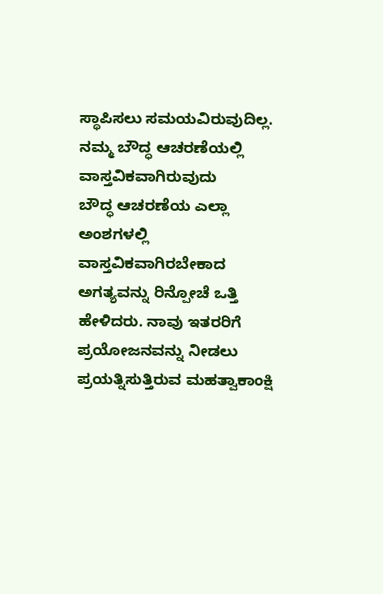ಸ್ಥಾಪಿಸಲು ಸಮಯವಿರುವುದಿಲ್ಲ.
ನಮ್ಮ ಬೌದ್ಧ ಆಚರಣೆಯಲ್ಲಿ ವಾಸ್ತವಿಕವಾಗಿರುವುದು
ಬೌದ್ಧ ಆಚರಣೆಯ ಎಲ್ಲಾ ಅಂಶಗಳಲ್ಲಿ ವಾಸ್ತವಿಕವಾಗಿರಬೇಕಾದ ಅಗತ್ಯವನ್ನು ರಿನ್ಪೋಚೆ ಒತ್ತಿ ಹೇಳಿದರು. ನಾವು ಇತರರಿಗೆ ಪ್ರಯೋಜನವನ್ನು ನೀಡಲು ಪ್ರಯತ್ನಿಸುತ್ತಿರುವ ಮಹತ್ವಾಕಾಂಕ್ಷಿ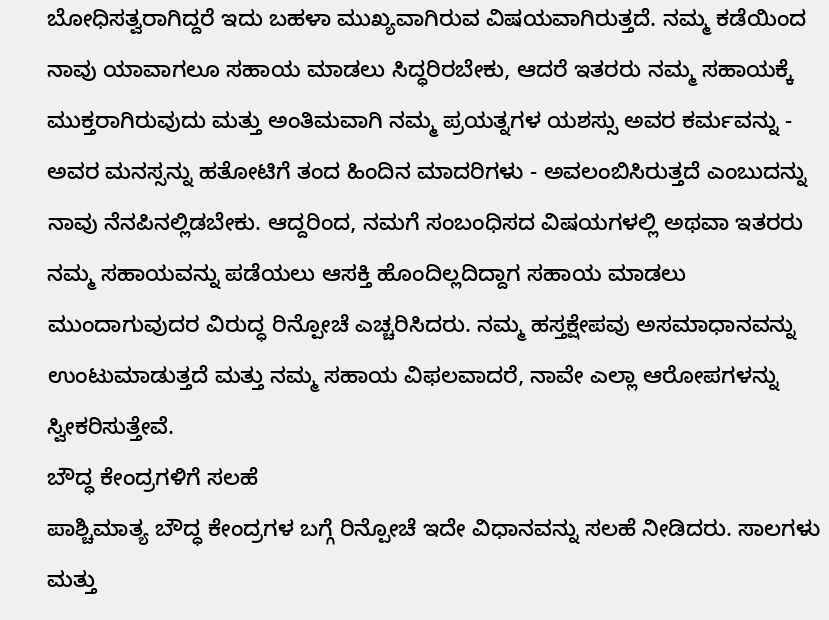ಬೋಧಿಸತ್ವರಾಗಿದ್ದರೆ ಇದು ಬಹಳಾ ಮುಖ್ಯವಾಗಿರುವ ವಿಷಯವಾಗಿರುತ್ತದೆ. ನಮ್ಮ ಕಡೆಯಿಂದ ನಾವು ಯಾವಾಗಲೂ ಸಹಾಯ ಮಾಡಲು ಸಿದ್ಧರಿರಬೇಕು, ಆದರೆ ಇತರರು ನಮ್ಮ ಸಹಾಯಕ್ಕೆ ಮುಕ್ತರಾಗಿರುವುದು ಮತ್ತು ಅಂತಿಮವಾಗಿ ನಮ್ಮ ಪ್ರಯತ್ನಗಳ ಯಶಸ್ಸು ಅವರ ಕರ್ಮವನ್ನು - ಅವರ ಮನಸ್ಸನ್ನು ಹತೋಟಿಗೆ ತಂದ ಹಿಂದಿನ ಮಾದರಿಗಳು - ಅವಲಂಬಿಸಿರುತ್ತದೆ ಎಂಬುದನ್ನು ನಾವು ನೆನಪಿನಲ್ಲಿಡಬೇಕು. ಆದ್ದರಿಂದ, ನಮಗೆ ಸಂಬಂಧಿಸದ ವಿಷಯಗಳಲ್ಲಿ ಅಥವಾ ಇತರರು ನಮ್ಮ ಸಹಾಯವನ್ನು ಪಡೆಯಲು ಆಸಕ್ತಿ ಹೊಂದಿಲ್ಲದಿದ್ದಾಗ ಸಹಾಯ ಮಾಡಲು ಮುಂದಾಗುವುದರ ವಿರುದ್ಧ ರಿನ್ಪೋಚೆ ಎಚ್ಚರಿಸಿದರು. ನಮ್ಮ ಹಸ್ತಕ್ಷೇಪವು ಅಸಮಾಧಾನವನ್ನು ಉಂಟುಮಾಡುತ್ತದೆ ಮತ್ತು ನಮ್ಮ ಸಹಾಯ ವಿಫಲವಾದರೆ, ನಾವೇ ಎಲ್ಲಾ ಆರೋಪಗಳನ್ನು ಸ್ವೀಕರಿಸುತ್ತೇವೆ.
ಬೌದ್ಧ ಕೇಂದ್ರಗಳಿಗೆ ಸಲಹೆ
ಪಾಶ್ಚಿಮಾತ್ಯ ಬೌದ್ಧ ಕೇಂದ್ರಗಳ ಬಗ್ಗೆ ರಿನ್ಪೋಚೆ ಇದೇ ವಿಧಾನವನ್ನು ಸಲಹೆ ನೀಡಿದರು. ಸಾಲಗಳು ಮತ್ತು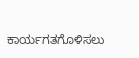ಕಾರ್ಯಗತಗೊಳಿಸಲು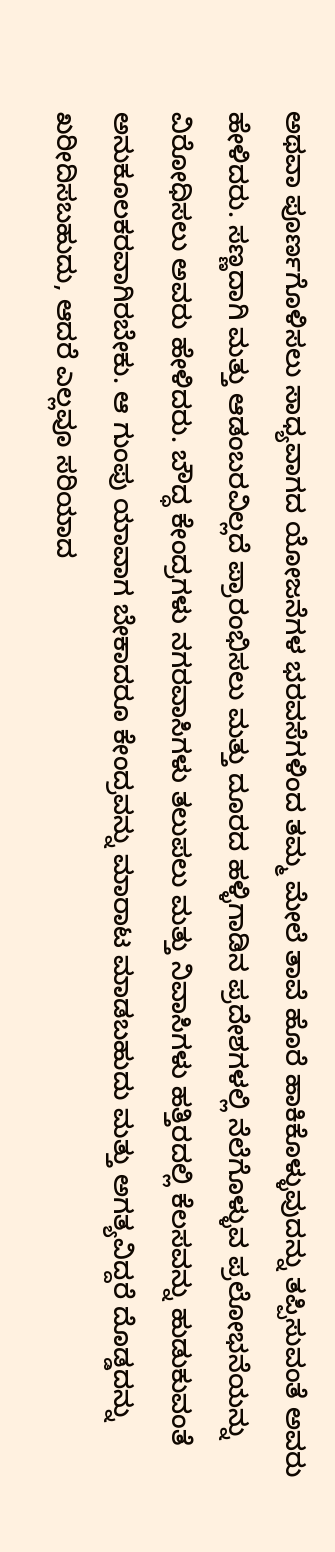ಅಥವಾ ಪೂರ್ಣಗೊಳಿಸಲು ಸಾಧ್ಯವಾಗದ ಯೋಜನೆಗಳ ಭರವಸೆಗಳಿಂದ ತಮ್ಮ ಮೇಲೆ ತಾವೆ ಹೊರೆ ಹಾಕಿಕೊಳ್ಳುವುದನ್ನು ತಪ್ಪಿಸುವಂತೆ ಅವರು ಹೇಳಿದರು. ಸಣ್ಣದಾಗಿ ಮತ್ತು ಆಡಂಬರವಿಲ್ಲದೆ ಪ್ರಾರಂಭಿಸಲು ಮತ್ತು ದೂರದ ಹಳ್ಳಿಗಾಡಿನ ಪ್ರದೇಶಗಳಲ್ಲಿ ನೆಲೆಗೊಳ್ಳುವ ಪ್ರಲೋಭನೆಯನ್ನು ವಿರೋಧಿಸಲು ಅವರು ಹೇಳಿದರು. ಬೌದ್ಧ ಕೇಂದ್ರಗಳು ನಗರವಾಸಿಗಳು ತಲುಪಲು ಮತ್ತು ನಿವಾಸಿಗಳು ಹತ್ತಿರದಲ್ಲಿ ಕೆಲಸವನ್ನು ಹುಡುಕುವಂತೆ ಅನುಕೂಲಕರವಾಗಿರಬೇಕು. ಆ ಗುಂಪು ಯಾವಾಗ ಬೇಕಾದರೂ ಕೇಂದ್ರವನ್ನು ಮಾರಾಟ ಮಾಡಬಹುದು ಮತ್ತು ಅಗತ್ಯವಿದ್ದರೆ ದೊಡ್ಡದನ್ನು ಖರೀದಿಸಬಹುದು, ಆದರೆ ಎಲ್ಲವೂ ಸರಿಯಾದ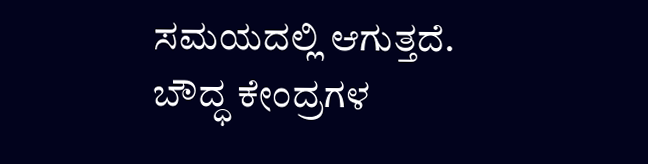ಸಮಯದಲ್ಲಿ ಆಗುತ್ತದೆ.
ಬೌದ್ಧ ಕೇಂದ್ರಗಳ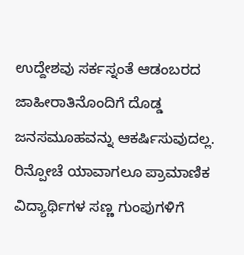ಉದ್ದೇಶವು ಸರ್ಕಸ್ನಂತೆ ಆಡಂಬರದ ಜಾಹೀರಾತಿನೊಂದಿಗೆ ದೊಡ್ಡ ಜನಸಮೂಹವನ್ನು ಆಕರ್ಷಿಸುವುದಲ್ಲ. ರಿನ್ಪೋಚೆ ಯಾವಾಗಲೂ ಪ್ರಾಮಾಣಿಕ ವಿದ್ಯಾರ್ಥಿಗಳ ಸಣ್ಣ ಗುಂಪುಗಳಿಗೆ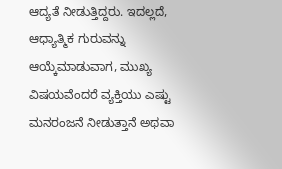ಆದ್ಯತೆ ನೀಡುತ್ತಿದ್ದರು. ಇದಲ್ಲದೆ, ಆಧ್ಯಾತ್ಮಿಕ ಗುರುವನ್ನು ಆಯ್ಕೆಮಾಡುವಾಗ, ಮುಖ್ಯ ವಿಷಯವೆಂದರೆ ವ್ಯಕ್ತಿಯು ಎಷ್ಟು ಮನರಂಜನೆ ನೀಡುತ್ತಾನೆ ಅಥವಾ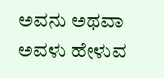ಅವನು ಅಥವಾ ಅವಳು ಹೇಳುವ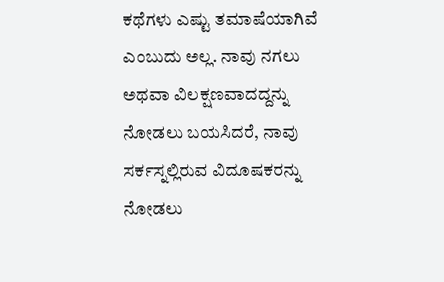ಕಥೆಗಳು ಎಷ್ಟು ತಮಾಷೆಯಾಗಿವೆ ಎಂಬುದು ಅಲ್ಲ. ನಾವು ನಗಲು ಅಥವಾ ವಿಲಕ್ಷಣವಾದದ್ದನ್ನು ನೋಡಲು ಬಯಸಿದರೆ, ನಾವು ಸರ್ಕಸ್ನಲ್ಲಿರುವ ವಿದೂಷಕರನ್ನು ನೋಡಲು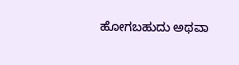ಹೋಗಬಹುದು ಅಥವಾ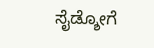ಸೈಡ್ಶೋಗೆ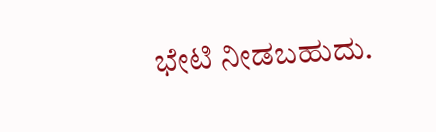ಭೇಟಿ ನೀಡಬಹುದು.